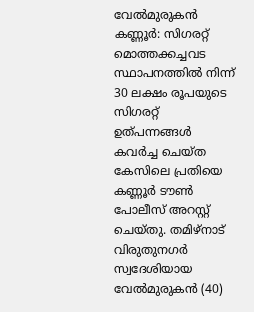വേൽമുരുകൻ
കണ്ണൂർ: സിഗരറ്റ് മൊത്തക്കച്ചവട സ്ഥാപനത്തിൽ നിന്ന് 30 ലക്ഷം രൂപയുടെ സിഗരറ്റ് ഉത്പന്നങ്ങൾ കവർച്ച ചെയ്ത കേസിലെ പ്രതിയെ കണ്ണൂർ ടൗൺ പോലീസ് അറസ്റ്റ് ചെയ്തു. തമിഴ്നാട് വിരുതുനഗർ സ്വദേശിയായ വേൽമുരുകൻ (40)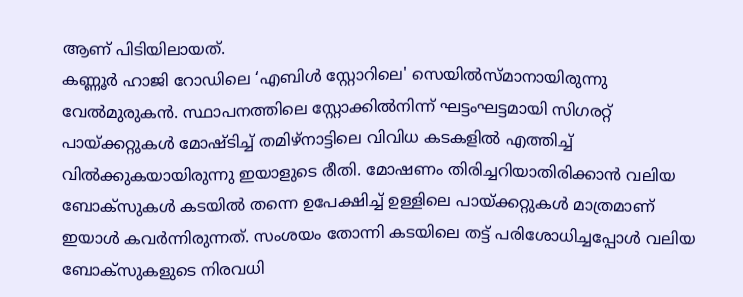ആണ് പിടിയിലായത്.
കണ്ണൂർ ഹാജി റോഡിലെ ‘എബിൾ സ്റ്റോറിലെ' സെയിൽസ്മാനായിരുന്നു വേൽമുരുകൻ. സ്ഥാപനത്തിലെ സ്റ്റോക്കിൽനിന്ന് ഘട്ടംഘട്ടമായി സിഗരറ്റ് പായ്ക്കറ്റുകൾ മോഷ്ടിച്ച് തമിഴ്നാട്ടിലെ വിവിധ കടകളിൽ എത്തിച്ച് വിൽക്കുകയായിരുന്നു ഇയാളുടെ രീതി. മോഷണം തിരിച്ചറിയാതിരിക്കാൻ വലിയ ബോക്സുകൾ കടയിൽ തന്നെ ഉപേക്ഷിച്ച് ഉള്ളിലെ പായ്ക്കറ്റുകൾ മാത്രമാണ് ഇയാൾ കവർന്നിരുന്നത്. സംശയം തോന്നി കടയിലെ തട്ട് പരിശോധിച്ചപ്പോൾ വലിയ ബോക്സുകളുടെ നിരവധി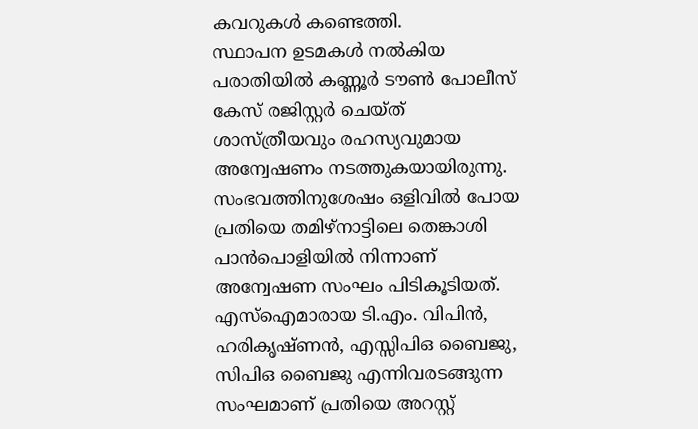കവറുകൾ കണ്ടെത്തി.
സ്ഥാപന ഉടമകൾ നൽകിയ പരാതിയിൽ കണ്ണൂർ ടൗൺ പോലീസ് കേസ് രജിസ്റ്റർ ചെയ്ത് ശാസ്ത്രീയവും രഹസ്യവുമായ അന്വേഷണം നടത്തുകയായിരുന്നു. സംഭവത്തിനുശേഷം ഒളിവിൽ പോയ പ്രതിയെ തമിഴ്നാട്ടിലെ തെങ്കാശി പാൻപൊളിയിൽ നിന്നാണ് അന്വേഷണ സംഘം പിടികൂടിയത്. എസ്ഐമാരായ ടി.എം. വിപിൻ, ഹരികൃഷ്ണൻ, എസ്സിപിഒ ബൈജു, സിപിഒ ബൈജു എന്നിവരടങ്ങുന്ന സംഘമാണ് പ്രതിയെ അറസ്റ്റ്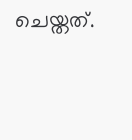ചെയ്തത്.